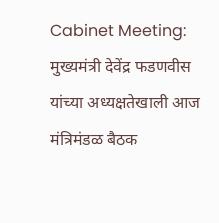Cabinet Meeting: मुख्यमंत्री देवेंद्र फडणवीस यांच्या अध्यक्षतेखाली आज मंत्रिमंडळ बैठक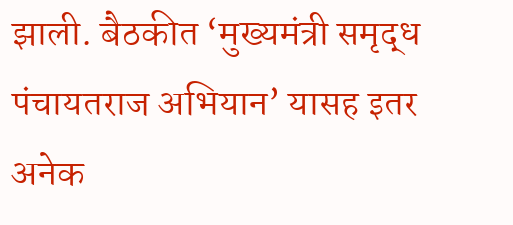झाली. बैठकीत ‘मुख्यमंत्री समृद्ध पंचायतराज अभियान’ यासह इतर अनेक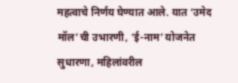महत्वाचे निर्णय घेण्यात आले. यात ‘उमेद मॉल’ची उभारणी, ‘ई-नाम’ योजनेत सुधारणा, महिलांवरील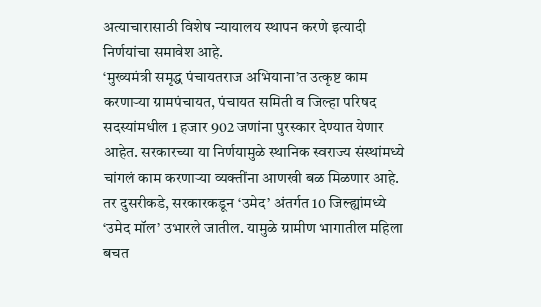अत्याचारासाठी विशेष न्यायालय स्थापन करणे इत्यादी निर्णयांचा समावेश आहे.
‘मुख्यमंत्री समृद्ध पंचायतराज अभियाना’त उत्कृष्ट काम करणाऱ्या ग्रामपंचायत, पंचायत समिती व जिल्हा परिषद सदस्यांमधील 1 हजार 902 जणांना पुरस्कार देण्यात येणार आहेत. सरकारच्या या निर्णयामुळे स्थानिक स्वराज्य संस्थांमध्ये चांगलं काम करणाऱ्या व्यक्तींना आणखी बळ मिळणार आहे. तर दुसरीकडे, सरकारकडून ‘उमेद’ अंतर्गत 10 जिल्ह्यांमध्ये ‘उमेद मॉल’ उभारले जातील. यामुळे ग्रामीण भागातील महिला बचत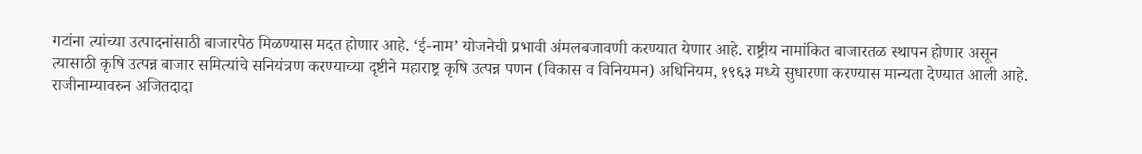गटांना त्यांच्या उत्पादनांसाठी बाजारपेठ मिळण्यास मदत होणार आहे. ‘ई-नाम’ योजनेची प्रभावी अंमलबजावणी करण्यात येणार आहे. राष्ट्रीय नामांकित बाजारतळ स्थापन होणार असून त्यासाठी कृषि उत्पन्न बाजार समित्यांचे सनियंत्रण करण्याच्या दृष्टीने महाराष्ट्र कृषि उत्पन्न पणन (विकास व विनियमन) अधिनियम, १९६३ मध्ये सुधारणा करण्यास मान्यता देण्यात आली आहे.
राजीनाम्यावरुन अजितदादा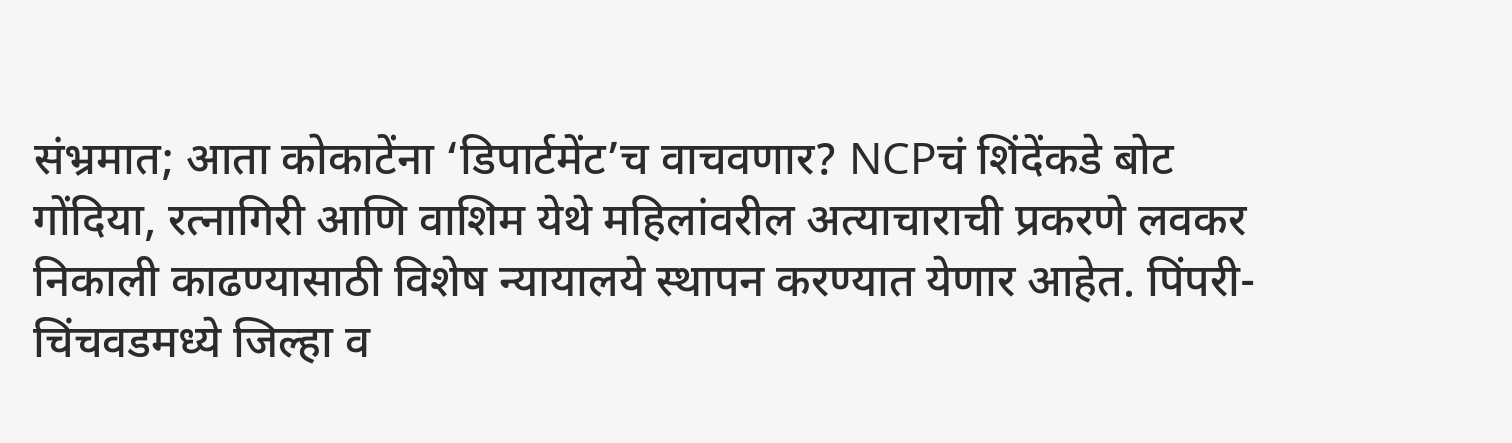संभ्रमात; आता कोकाटेंना ‘डिपार्टमेंट’च वाचवणार? NCPचं शिंदेंकडे बोट
गोंदिया, रत्नागिरी आणि वाशिम येथे महिलांवरील अत्याचाराची प्रकरणे लवकर निकाली काढण्यासाठी विशेष न्यायालये स्थापन करण्यात येणार आहेत. पिंपरी-चिंचवडमध्ये जिल्हा व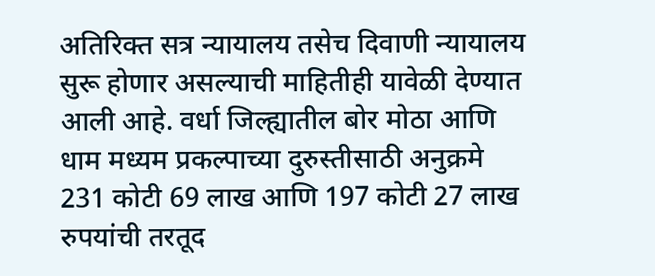अतिरिक्त सत्र न्यायालय तसेच दिवाणी न्यायालय सुरू होणार असल्याची माहितीही यावेळी देण्यात आली आहे. वर्धा जिल्ह्यातील बोर मोठा आणि धाम मध्यम प्रकल्पाच्या दुरुस्तीसाठी अनुक्रमे 231 कोटी 69 लाख आणि 197 कोटी 27 लाख रुपयांची तरतूद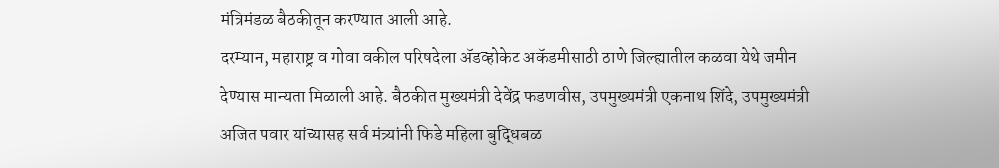मंत्रिमंडळ बैठकीतून करण्यात आली आहे.
दरम्यान, महाराष्ट्र व गोवा वकील परिषदेला ॲडव्होकेट अकॅडमीसाठी ठाणे जिल्ह्यातील कळवा येथे जमीन देण्यास मान्यता मिळाली आहे. बैठकीत मुख्यमंत्री देवेंद्र फडणवीस, उपमुख्यमंत्री एकनाथ शिंदे, उपमुख्यमंत्री अजित पवार यांच्यासह सर्व मंत्र्यांनी फिडे महिला बुद्धिबळ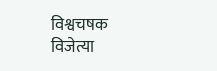विश्वचषक विजेत्या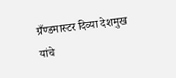ग्रँण्डमास्टर दिव्या देशमुख यांचे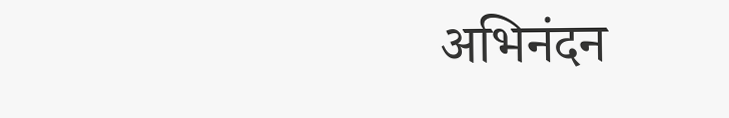अभिनंदन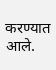करण्यात आले.